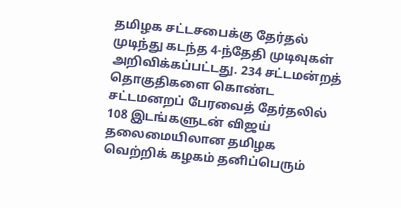தமிழக சட்டசபைக்கு தேர்தல் முடிந்து கடந்த 4-ந்தேதி முடிவுகள் அறிவிக்கப்பட்டது. 234 சட்டமன்றத் தொகுதிகளை கொண்ட சட்டமனறப் பேரவைத் தேர்தலில் 108 இடங்களுடன் விஜய் தலைமையிலான தமிழக வெற்றிக் கழகம் தனிப்பெரும்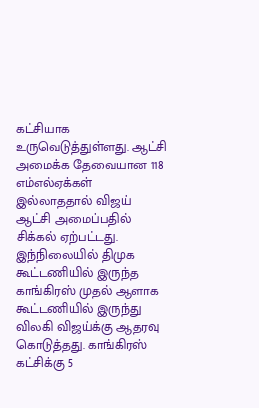கட்சியாக உருவெடுத்துள்ளது. ஆட்சி அமைக்க தேவையான 118 எம்எல்ஏக்கள் இல்லாததால் விஜய் ஆட்சி அமைப்பதில் சிக்கல் ஏற்பட்டது.
இந்நிலையில் திமுக கூட்டணியில் இருந்த காங்கிரஸ் முதல் ஆளாக கூட்டணியில் இருந்து விலகி விஜய்க்கு ஆதரவு கொடுத்தது. காங்கிரஸ் கட்சிக்கு 5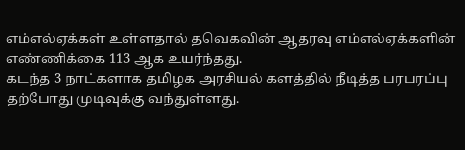எம்எல்ஏக்கள் உள்ளதால் தவெகவின் ஆதரவு எம்எல்ஏக்களின் எண்ணிக்கை 113 ஆக உயர்ந்தது.
கடந்த 3 நாட்களாக தமிழக அரசியல் களத்தில் நீடித்த பரபரப்பு தற்போது முடிவுக்கு வந்துள்ளது.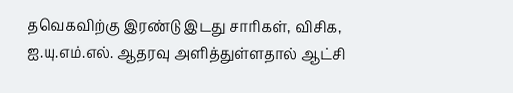தவெகவிற்கு இரண்டு இடது சாரிகள், விசிக, ஐ.யு.எம்.எல். ஆதரவு அளித்துள்ளதால் ஆட்சி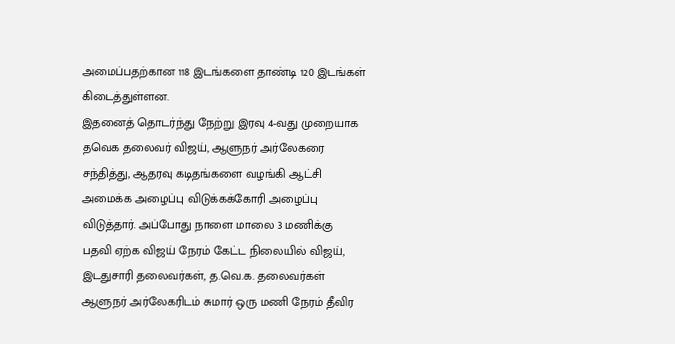அமைப்பதற்கான 118 இடங்களை தாண்டி 120 இடங்கள் கிடைத்துள்ளன.
இதனைத் தொடர்ந்து நேற்று இரவு 4-வது முறையாக தவெக தலைவர் விஜய், ஆளுநர் அர்லேகரை சந்தித்து, ஆதரவு கடிதங்களை வழங்கி ஆட்சி அமைக்க அழைப்பு விடுக்கக்கோரி அழைப்பு விடுத்தார். அப்போது நாளை மாலை 3 மணிக்கு பதவி ஏற்க விஜய் நேரம் கேட்ட நிலையில் விஜய், இடதுசாரி தலைவர்கள், த.வெ.க. தலைவர்கள் ஆளுநர் அர்லேகரிடம் சுமார் ஒரு மணி நேரம் தீவிர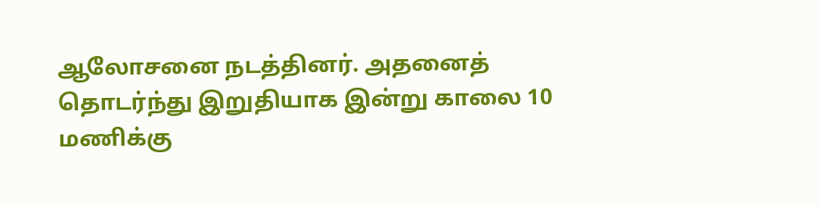ஆலோசனை நடத்தினர். அதனைத் தொடர்ந்து இறுதியாக இன்று காலை 10 மணிக்கு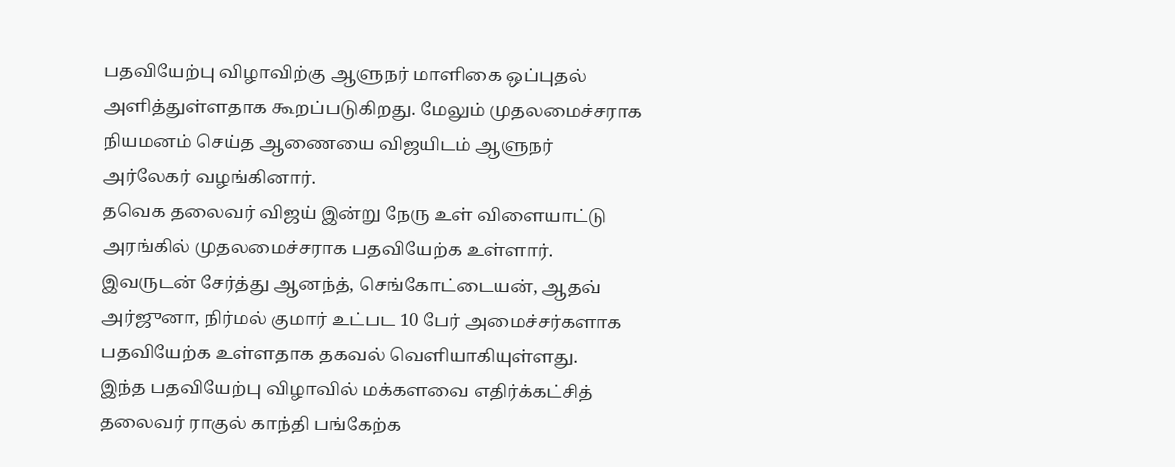பதவியேற்பு விழாவிற்கு ஆளுநர் மாளிகை ஒப்புதல் அளித்துள்ளதாக கூறப்படுகிறது. மேலும் முதலமைச்சராக நியமனம் செய்த ஆணையை விஜயிடம் ஆளுநர் அர்லேகர் வழங்கினார்.
தவெக தலைவர் விஜய் இன்று நேரு உள் விளையாட்டு அரங்கில் முதலமைச்சராக பதவியேற்க உள்ளார். இவருடன் சேர்த்து ஆனந்த், செங்கோட்டையன், ஆதவ் அர்ஜுனா, நிர்மல் குமார் உட்பட 10 பேர் அமைச்சர்களாக பதவியேற்க உள்ளதாக தகவல் வெளியாகியுள்ளது.
இந்த பதவியேற்பு விழாவில் மக்களவை எதிர்க்கட்சித் தலைவர் ராகுல் காந்தி பங்கேற்க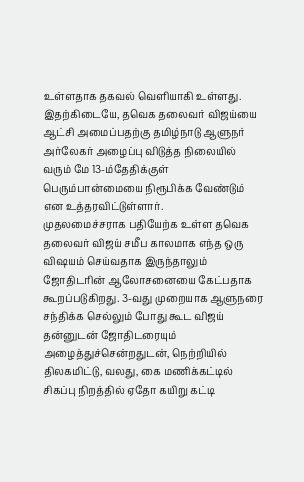உள்ளதாக தகவல் வெளியாகி உள்ளது.
இதற்கிடையே, தவெக தலைவர் விஜய்யை ஆட்சி அமைப்பதற்கு தமிழ்நாடு ஆளுநர் அர்லேகர் அழைப்பு விடுத்த நிலையில் வரும் மே 13-ம்தேதிக்குள் பெரும்பான்மையை நிரூபிக்க வேண்டும் என உத்தரவிட்டுள்ளார்.
முதலமைச்சராக பதியேற்க உள்ள தவெக தலைவர் விஜய் சமீப காலமாக எந்த ஒரு விஷயம் செய்வதாக இருந்தாலும் ஜோதிடரின் ஆலோசனையை கேட்பதாக கூறப்படுகிறது. 3-வது முறையாக ஆளுநரை சந்திக்க செல்லும் போது கூட விஜய் தன்னுடன் ஜோதிடரையும் அழைத்துச்சென்றதுடன், நெற்றியில் திலகமிட்டு, வலது, கை மணிக்கட்டில் சிகப்பு நிறத்தில் ஏதோ கயிறு கட்டி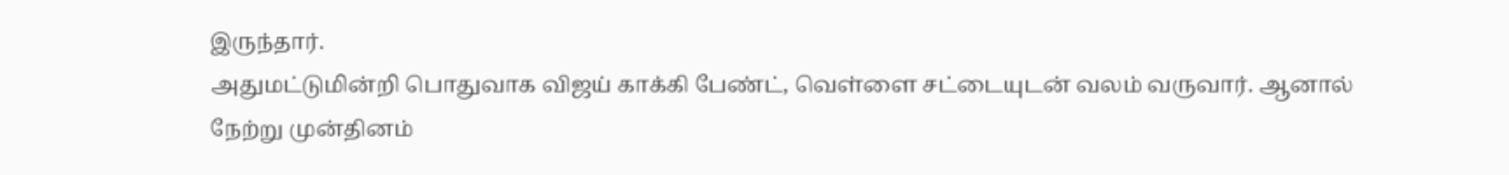இருந்தார்.
அதுமட்டுமின்றி பொதுவாக விஜய் காக்கி பேண்ட், வெள்ளை சட்டையுடன் வலம் வருவார். ஆனால் நேற்று முன்தினம்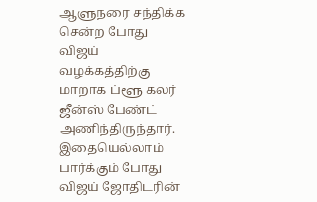ஆளுநரை சந்திக்க சென்ற போது விஜய் வழக்கத்திற்கு மாறாக ப்ளூ கலர் ஜீன்ஸ் பேண்ட் அணிந்திருந்தார்.
இதையெல்லாம் பார்க்கும் போது விஜய் ஜோதிடரின்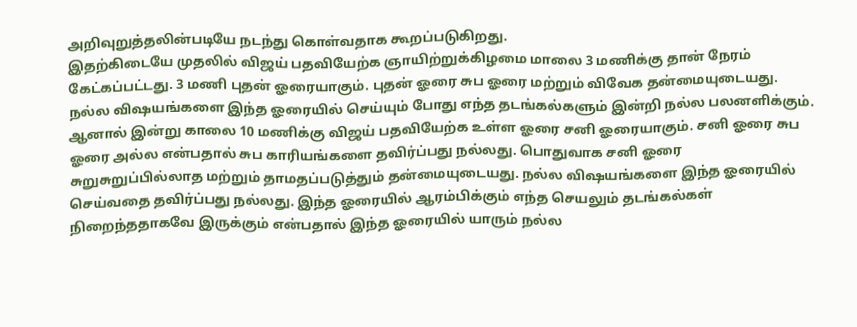அறிவுறுத்தலின்படியே நடந்து கொள்வதாக கூறப்படுகிறது.
இதற்கிடையே முதலில் விஜய் பதவியேற்க ஞாயிற்றுக்கிழமை மாலை 3 மணிக்கு தான் நேரம் கேட்கப்பட்டது. 3 மணி புதன் ஓரையாகும். புதன் ஓரை சுப ஓரை மற்றும் விவேக தன்மையுடையது. நல்ல விஷயங்களை இந்த ஓரையில் செய்யும் போது எந்த தடங்கல்களும் இன்றி நல்ல பலனளிக்கும்.
ஆனால் இன்று காலை 10 மணிக்கு விஜய் பதவியேற்க உள்ள ஓரை சனி ஓரையாகும். சனி ஓரை சுப ஓரை அல்ல என்பதால் சுப காரியங்களை தவிர்ப்பது நல்லது. பொதுவாக சனி ஓரை சுறுசுறுப்பில்லாத மற்றும் தாமதப்படுத்தும் தன்மையுடையது. நல்ல விஷயங்களை இந்த ஓரையில் செய்வதை தவிர்ப்பது நல்லது. இந்த ஓரையில் ஆரம்பிக்கும் எந்த செயலும் தடங்கல்கள் நிறைந்ததாகவே இருக்கும் என்பதால் இந்த ஓரையில் யாரும் நல்ல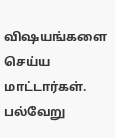விஷயங்களை செய்ய மாட்டார்கள்.
பல்வேறு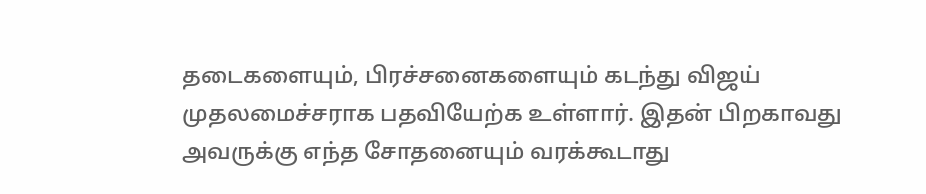தடைகளையும், பிரச்சனைகளையும் கடந்து விஜய் முதலமைச்சராக பதவியேற்க உள்ளார். இதன் பிறகாவது அவருக்கு எந்த சோதனையும் வரக்கூடாது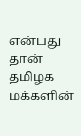என்பது தான் தமிழக மக்களின்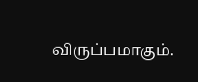விருப்பமாகும்.